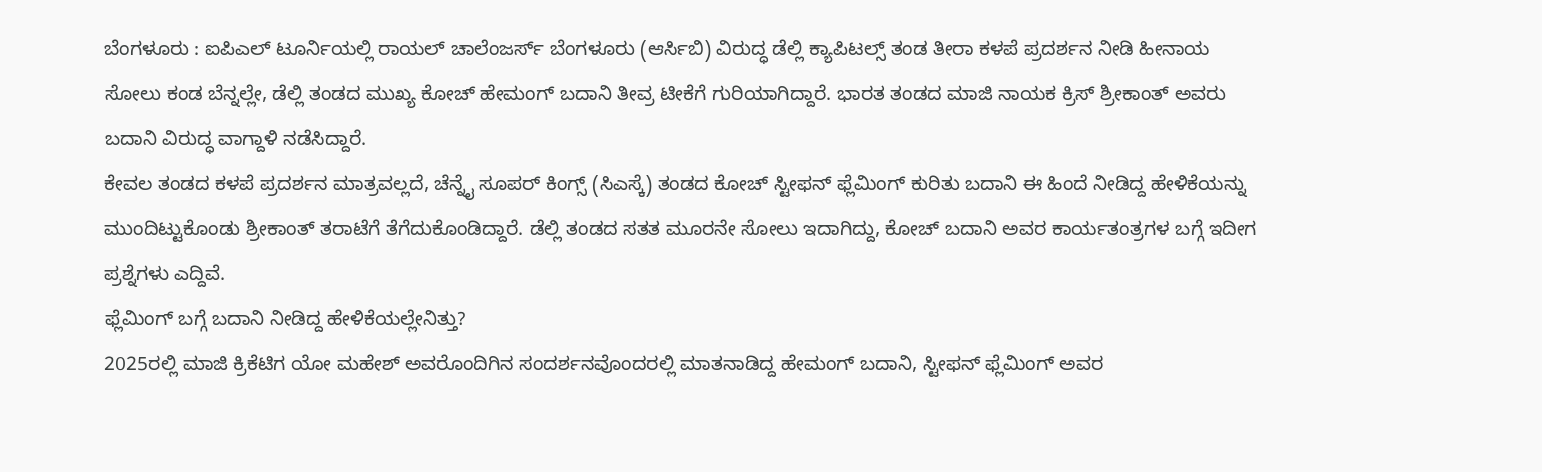ಬೆಂಗಳೂರು : ಐಪಿಎಲ್ ಟೂರ್ನಿಯಲ್ಲಿ ರಾಯಲ್ ಚಾಲೆಂಜರ್ಸ್ ಬೆಂಗಳೂರು (ಆರ್ಸಿಬಿ) ವಿರುದ್ಧ ಡೆಲ್ಲಿ ಕ್ಯಾಪಿಟಲ್ಸ್ ತಂಡ ತೀರಾ ಕಳಪೆ ಪ್ರದರ್ಶನ ನೀಡಿ ಹೀನಾಯ ಸೋಲು ಕಂಡ ಬೆನ್ನಲ್ಲೇ, ಡೆಲ್ಲಿ ತಂಡದ ಮುಖ್ಯ ಕೋಚ್ ಹೇಮಂಗ್ ಬದಾನಿ ತೀವ್ರ ಟೀಕೆಗೆ ಗುರಿಯಾಗಿದ್ದಾರೆ. ಭಾರತ ತಂಡದ ಮಾಜಿ ನಾಯಕ ಕ್ರಿಸ್ ಶ್ರೀಕಾಂತ್ ಅವರು ಬದಾನಿ ವಿರುದ್ಧ ವಾಗ್ದಾಳಿ ನಡೆಸಿದ್ದಾರೆ.
ಕೇವಲ ತಂಡದ ಕಳಪೆ ಪ್ರದರ್ಶನ ಮಾತ್ರವಲ್ಲದೆ, ಚೆನ್ನೈ ಸೂಪರ್ ಕಿಂಗ್ಸ್ (ಸಿಎಸ್ಕೆ) ತಂಡದ ಕೋಚ್ ಸ್ಟೀಫನ್ ಫ್ಲೆಮಿಂಗ್ ಕುರಿತು ಬದಾನಿ ಈ ಹಿಂದೆ ನೀಡಿದ್ದ ಹೇಳಿಕೆಯನ್ನು ಮುಂದಿಟ್ಟುಕೊಂಡು ಶ್ರೀಕಾಂತ್ ತರಾಟೆಗೆ ತೆಗೆದುಕೊಂಡಿದ್ದಾರೆ. ಡೆಲ್ಲಿ ತಂಡದ ಸತತ ಮೂರನೇ ಸೋಲು ಇದಾಗಿದ್ದು, ಕೋಚ್ ಬದಾನಿ ಅವರ ಕಾರ್ಯತಂತ್ರಗಳ ಬಗ್ಗೆ ಇದೀಗ ಪ್ರಶ್ನೆಗಳು ಎದ್ದಿವೆ.
ಫ್ಲೆಮಿಂಗ್ ಬಗ್ಗೆ ಬದಾನಿ ನೀಡಿದ್ದ ಹೇಳಿಕೆಯಲ್ಲೇನಿತ್ತು?
2025ರಲ್ಲಿ ಮಾಜಿ ಕ್ರಿಕೆಟಿಗ ಯೋ ಮಹೇಶ್ ಅವರೊಂದಿಗಿನ ಸಂದರ್ಶನವೊಂದರಲ್ಲಿ ಮಾತನಾಡಿದ್ದ ಹೇಮಂಗ್ ಬದಾನಿ, ಸ್ಟೀಫನ್ ಫ್ಲೆಮಿಂಗ್ ಅವರ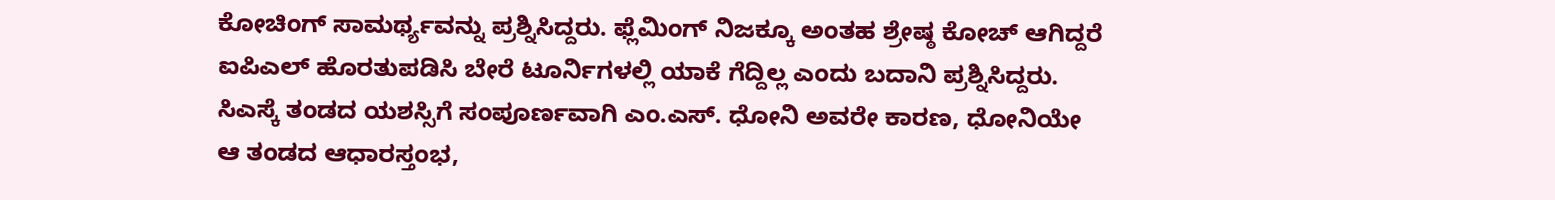ಕೋಚಿಂಗ್ ಸಾಮರ್ಥ್ಯವನ್ನು ಪ್ರಶ್ನಿಸಿದ್ದರು. ಫ್ಲೆಮಿಂಗ್ ನಿಜಕ್ಕೂ ಅಂತಹ ಶ್ರೇಷ್ಠ ಕೋಚ್ ಆಗಿದ್ದರೆ ಐಪಿಎಲ್ ಹೊರತುಪಡಿಸಿ ಬೇರೆ ಟೂರ್ನಿಗಳಲ್ಲಿ ಯಾಕೆ ಗೆದ್ದಿಲ್ಲ ಎಂದು ಬದಾನಿ ಪ್ರಶ್ನಿಸಿದ್ದರು.
ಸಿಎಸ್ಕೆ ತಂಡದ ಯಶಸ್ಸಿಗೆ ಸಂಪೂರ್ಣವಾಗಿ ಎಂ.ಎಸ್. ಧೋನಿ ಅವರೇ ಕಾರಣ, ಧೋನಿಯೇ ಆ ತಂಡದ ಆಧಾರಸ್ತಂಭ,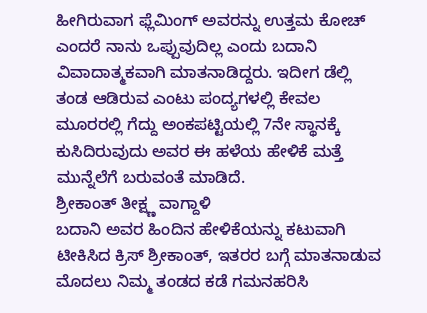ಹೀಗಿರುವಾಗ ಫ್ಲೆಮಿಂಗ್ ಅವರನ್ನು ಉತ್ತಮ ಕೋಚ್ ಎಂದರೆ ನಾನು ಒಪ್ಪುವುದಿಲ್ಲ ಎಂದು ಬದಾನಿ ವಿವಾದಾತ್ಮಕವಾಗಿ ಮಾತನಾಡಿದ್ದರು. ಇದೀಗ ಡೆಲ್ಲಿ ತಂಡ ಆಡಿರುವ ಎಂಟು ಪಂದ್ಯಗಳಲ್ಲಿ ಕೇವಲ ಮೂರರಲ್ಲಿ ಗೆದ್ದು ಅಂಕಪಟ್ಟಿಯಲ್ಲಿ 7ನೇ ಸ್ಥಾನಕ್ಕೆ ಕುಸಿದಿರುವುದು ಅವರ ಈ ಹಳೆಯ ಹೇಳಿಕೆ ಮತ್ತೆ ಮುನ್ನೆಲೆಗೆ ಬರುವಂತೆ ಮಾಡಿದೆ.
ಶ್ರೀಕಾಂತ್ ತೀಕ್ಷ್ಣ ವಾಗ್ದಾಳಿ
ಬದಾನಿ ಅವರ ಹಿಂದಿನ ಹೇಳಿಕೆಯನ್ನು ಕಟುವಾಗಿ ಟೀಕಿಸಿದ ಕ್ರಿಸ್ ಶ್ರೀಕಾಂತ್, ಇತರರ ಬಗ್ಗೆ ಮಾತನಾಡುವ ಮೊದಲು ನಿಮ್ಮ ತಂಡದ ಕಡೆ ಗಮನಹರಿಸಿ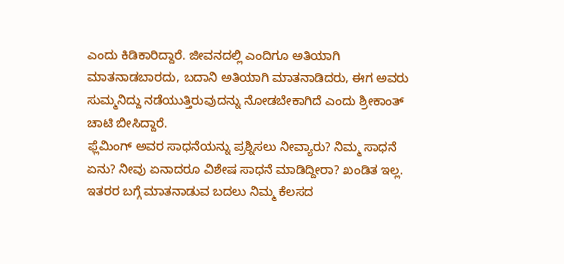ಎಂದು ಕಿಡಿಕಾರಿದ್ದಾರೆ. ಜೀವನದಲ್ಲಿ ಎಂದಿಗೂ ಅತಿಯಾಗಿ ಮಾತನಾಡಬಾರದು, ಬದಾನಿ ಅತಿಯಾಗಿ ಮಾತನಾಡಿದರು, ಈಗ ಅವರು ಸುಮ್ಮನಿದ್ದು ನಡೆಯುತ್ತಿರುವುದನ್ನು ನೋಡಬೇಕಾಗಿದೆ ಎಂದು ಶ್ರೀಕಾಂತ್ ಚಾಟಿ ಬೀಸಿದ್ದಾರೆ.
ಫ್ಲೆಮಿಂಗ್ ಅವರ ಸಾಧನೆಯನ್ನು ಪ್ರಶ್ನಿಸಲು ನೀವ್ಯಾರು? ನಿಮ್ಮ ಸಾಧನೆ ಏನು? ನೀವು ಏನಾದರೂ ವಿಶೇಷ ಸಾಧನೆ ಮಾಡಿದ್ದೀರಾ? ಖಂಡಿತ ಇಲ್ಲ. ಇತರರ ಬಗ್ಗೆ ಮಾತನಾಡುವ ಬದಲು ನಿಮ್ಮ ಕೆಲಸದ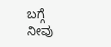ಬಗ್ಗೆ ನೀವು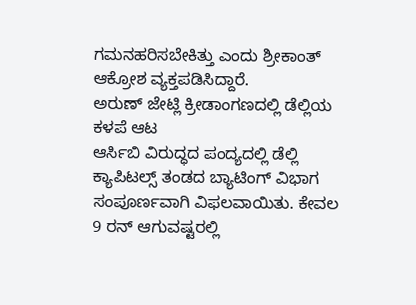ಗಮನಹರಿಸಬೇಕಿತ್ತು ಎಂದು ಶ್ರೀಕಾಂತ್ ಆಕ್ರೋಶ ವ್ಯಕ್ತಪಡಿಸಿದ್ದಾರೆ.
ಅರುಣ್ ಜೇಟ್ಲಿ ಕ್ರೀಡಾಂಗಣದಲ್ಲಿ ಡೆಲ್ಲಿಯ ಕಳಪೆ ಆಟ
ಆರ್ಸಿಬಿ ವಿರುದ್ಧದ ಪಂದ್ಯದಲ್ಲಿ ಡೆಲ್ಲಿ ಕ್ಯಾಪಿಟಲ್ಸ್ ತಂಡದ ಬ್ಯಾಟಿಂಗ್ ವಿಭಾಗ ಸಂಪೂರ್ಣವಾಗಿ ವಿಫಲವಾಯಿತು. ಕೇವಲ 9 ರನ್ ಆಗುವಷ್ಟರಲ್ಲಿ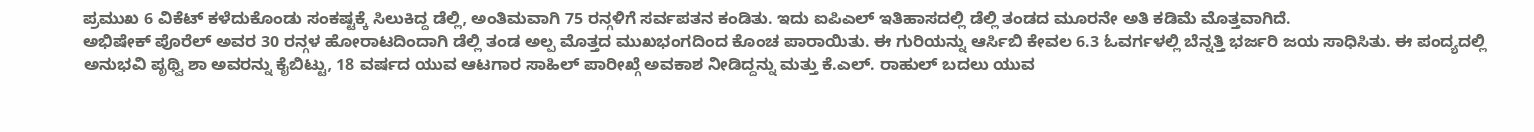ಪ್ರಮುಖ 6 ವಿಕೆಟ್ ಕಳೆದುಕೊಂಡು ಸಂಕಷ್ಟಕ್ಕೆ ಸಿಲುಕಿದ್ದ ಡೆಲ್ಲಿ, ಅಂತಿಮವಾಗಿ 75 ರನ್ಗಳಿಗೆ ಸರ್ವಪತನ ಕಂಡಿತು. ಇದು ಐಪಿಎಲ್ ಇತಿಹಾಸದಲ್ಲಿ ಡೆಲ್ಲಿ ತಂಡದ ಮೂರನೇ ಅತಿ ಕಡಿಮೆ ಮೊತ್ತವಾಗಿದೆ.
ಅಭಿಷೇಕ್ ಪೊರೆಲ್ ಅವರ 30 ರನ್ಗಳ ಹೋರಾಟದಿಂದಾಗಿ ಡೆಲ್ಲಿ ತಂಡ ಅಲ್ಪ ಮೊತ್ತದ ಮುಖಭಂಗದಿಂದ ಕೊಂಚ ಪಾರಾಯಿತು. ಈ ಗುರಿಯನ್ನು ಆರ್ಸಿಬಿ ಕೇವಲ 6.3 ಓವರ್ಗಳಲ್ಲಿ ಬೆನ್ನತ್ತಿ ಭರ್ಜರಿ ಜಯ ಸಾಧಿಸಿತು. ಈ ಪಂದ್ಯದಲ್ಲಿ ಅನುಭವಿ ಪೃಥ್ವಿ ಶಾ ಅವರನ್ನು ಕೈಬಿಟ್ಟು, 18 ವರ್ಷದ ಯುವ ಆಟಗಾರ ಸಾಹಿಲ್ ಪಾರೀಖ್ಗೆ ಅವಕಾಶ ನೀಡಿದ್ದನ್ನು ಮತ್ತು ಕೆ.ಎಲ್. ರಾಹುಲ್ ಬದಲು ಯುವ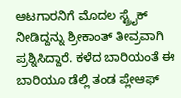ಆಟಗಾರನಿಗೆ ಮೊದಲ ಸ್ಟ್ರೈಕ್ ನೀಡಿದ್ದನ್ನು ಶ್ರೀಕಾಂತ್ ತೀವ್ರವಾಗಿ ಪ್ರಶ್ನಿಸಿದ್ದಾರೆ. ಕಳೆದ ಬಾರಿಯಂತೆ ಈ ಬಾರಿಯೂ ಡೆಲ್ಲಿ ತಂಡ ಪ್ಲೇಆಫ್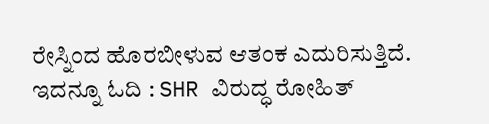ರೇಸ್ನಿಂದ ಹೊರಬೀಳುವ ಆತಂಕ ಎದುರಿಸುತ್ತಿದೆ.
ಇದನ್ನೂ ಓದಿ : SHR ವಿರುದ್ಧ ರೋಹಿತ್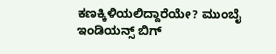ಕಣಕ್ಕಿಳಿಯಲಿದ್ದಾರೆಯೇ? ಮುಂಬೈ ಇಂಡಿಯನ್ಸ್ ಬಿಗ್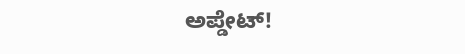ಅಪ್ಡೇಟ್!